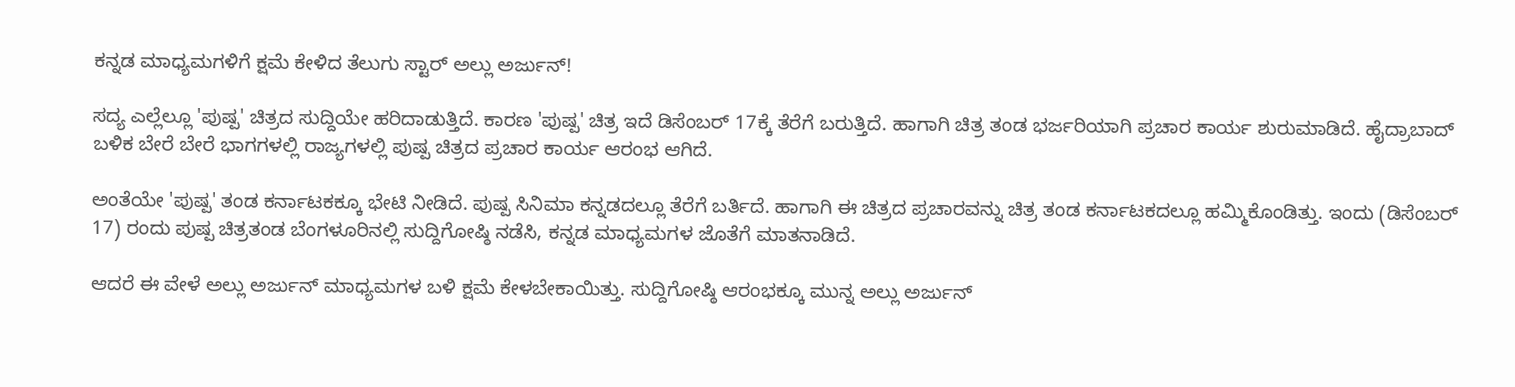ಕನ್ನಡ ಮಾಧ್ಯಮಗಳಿಗೆ ಕ್ಷಮೆ ಕೇಳಿದ ತೆಲುಗು ಸ್ಟಾರ್ ಅಲ್ಲು ಅರ್ಜುನ್!

ಸದ್ಯ ಎಲ್ಲೆಲ್ಲೂ 'ಪುಷ್ಪ' ಚಿತ್ರದ ಸುದ್ದಿಯೇ ಹರಿದಾಡುತ್ತಿದೆ. ಕಾರಣ 'ಪುಷ್ಪ' ಚಿತ್ರ ಇದೆ ಡಿಸೆಂಬರ್‌ 17ಕ್ಕೆ ತೆರೆಗೆ ಬರುತ್ತಿದೆ. ಹಾಗಾಗಿ ಚಿತ್ರ ತಂಡ ಭರ್ಜರಿಯಾಗಿ ಪ್ರಚಾರ ಕಾರ್ಯ ಶುರುಮಾಡಿದೆ. ಹೈದ್ರಾಬಾದ್ ಬಳಿಕ ಬೇರೆ ಬೇರೆ ಭಾಗಗಳಲ್ಲಿ ರಾಜ್ಯಗಳಲ್ಲಿ ಪುಷ್ಪ ಚಿತ್ರದ ಪ್ರಚಾರ ಕಾರ್ಯ ಆರಂಭ ಆಗಿದೆ.

ಅಂತೆಯೇ 'ಪುಷ್ಪ' ತಂಡ ಕರ್ನಾಟಕಕ್ಕೂ ಭೇಟಿ ನೀಡಿದೆ. ಪುಷ್ಪ ಸಿನಿಮಾ ಕನ್ನಡದಲ್ಲೂ ತೆರೆಗೆ ಬರ್ತಿದೆ. ಹಾಗಾಗಿ ಈ ಚಿತ್ರದ ಪ್ರಚಾರವನ್ನು ಚಿತ್ರ ತಂಡ ಕರ್ನಾಟಕದಲ್ಲೂ ಹಮ್ಮಿಕೊಂಡಿತ್ತು. ಇಂದು (ಡಿಸೆಂಬರ್ 17) ರಂದು ಪುಷ್ಪ ಚಿತ್ರತಂಡ ಬೆಂಗಳೂರಿನಲ್ಲಿ ಸುದ್ದಿಗೋಷ್ಠಿ ನಡೆಸಿ, ಕನ್ನಡ ಮಾಧ್ಯಮಗಳ ಜೊತೆಗೆ ಮಾತನಾಡಿದೆ.

ಆದರೆ ಈ ವೇಳೆ ಅಲ್ಲು ಅರ್ಜುನ್ ಮಾಧ್ಯಮಗಳ ಬಳಿ ಕ್ಷಮೆ ಕೇಳಬೇಕಾಯಿತ್ತು. ಸುದ್ದಿಗೋಷ್ಠಿ ಆರಂಭಕ್ಕೂ ಮುನ್ನ ಅಲ್ಲು ಅರ್ಜುನ್‌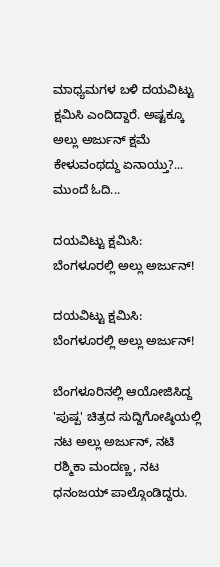ಮಾಧ್ಯಮಗಳ ಬಳಿ ದಯವಿಟ್ಟು ಕ್ಷಮಿಸಿ ಎಂದಿದ್ದಾರೆ. ಅಷ್ಟಕ್ಕೂ ಅಲ್ಲು ಅರ್ಜುನ್ ಕ್ಷಮೆ ಕೇಳುವಂಥದ್ದು ಏನಾಯ್ತು?... ಮುಂದೆ ಓದಿ...

ದಯವಿಟ್ಟು ಕ್ಷಮಿಸಿ: ಬೆಂಗಳೂರಲ್ಲಿ ಅಲ್ಲು ಅರ್ಜುನ್!

ದಯವಿಟ್ಟು ಕ್ಷಮಿಸಿ: ಬೆಂಗಳೂರಲ್ಲಿ ಅಲ್ಲು ಅರ್ಜುನ್!

ಬೆಂಗಳೂರಿನಲ್ಲಿ ಆಯೋಜಿಸಿದ್ದ 'ಪುಷ್ಪ' ಚಿತ್ರದ ಸುದ್ದಿಗೋಷ್ಠಿಯಲ್ಲಿ ನಟ ಅಲ್ಲು ಅರ್ಜುನ್‌, ನಟಿ ರಶ್ಮಿಕಾ ಮಂದಣ್ಣ, ನಟ ಧನಂಜಯ್ ಪಾಲ್ಗೊಂಡಿದ್ದರು.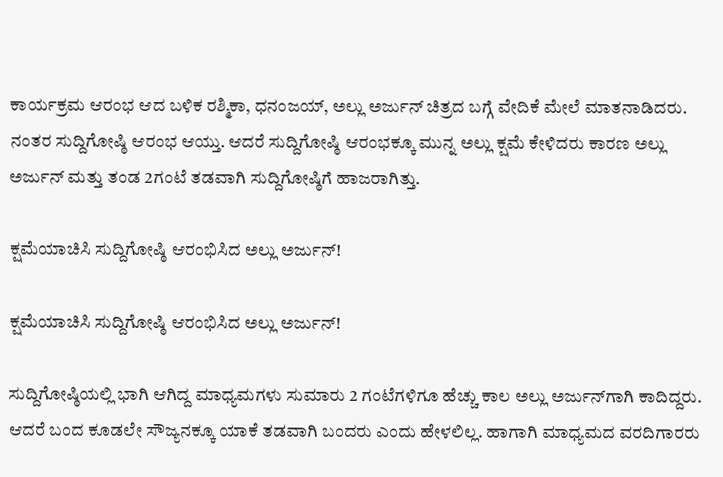ಕಾರ್ಯಕ್ರಮ ಆರಂಭ ಆದ ಬಳಿಕ ರಶ್ಮಿಕಾ, ಧನಂಜಯ್, ಅಲ್ಲು ಅರ್ಜುನ್ ಚಿತ್ರದ ಬಗ್ಗೆ ವೇದಿಕೆ ಮೇಲೆ ಮಾತನಾಡಿದರು. ನಂತರ ಸುದ್ದಿಗೋಷ್ಠಿ ಆರಂಭ ಆಯ್ತು. ಆದರೆ ಸುದ್ದಿಗೋಷ್ಠಿ ಆರಂಭಕ್ಕೂ ಮುನ್ನ ಅಲ್ಲು ಕ್ಷಮೆ ಕೇಳಿದರು ಕಾರಣ ಅಲ್ಲು ಅರ್ಜುನ್ ಮತ್ತು ತಂಡ 2ಗಂಟೆ ತಡವಾಗಿ ಸುದ್ದಿಗೋಷ್ಠಿಗೆ ಹಾಜರಾಗಿತ್ತು.

ಕ್ಷಮೆಯಾಚಿಸಿ ಸುದ್ದಿಗೋಷ್ಠಿ ಆರಂಭಿಸಿದ ಅಲ್ಲು ಅರ್ಜುನ್!

ಕ್ಷಮೆಯಾಚಿಸಿ ಸುದ್ದಿಗೋಷ್ಠಿ ಆರಂಭಿಸಿದ ಅಲ್ಲು ಅರ್ಜುನ್!

ಸುದ್ದಿಗೋಷ್ಠಿಯಲ್ಲಿ ಭಾಗಿ ಆಗಿದ್ದ ಮಾಧ್ಯಮಗಳು ಸುಮಾರು 2 ಗಂಟೆಗಳಿಗೂ ಹೆಚ್ಚು ಕಾಲ ಅಲ್ಲು ಅರ್ಜುನ್‌ಗಾಗಿ ಕಾದಿದ್ದರು. ಆದರೆ ಬಂದ ಕೂಡಲೇ ಸೌಜ್ಯನಕ್ಕೂ ಯಾಕೆ ತಡವಾಗಿ ಬಂದರು ಎಂದು ಹೇಳಲಿಲ್ಲ. ಹಾಗಾಗಿ ಮಾಧ್ಯಮದ ವರದಿಗಾರರು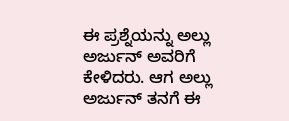ಈ ಪ್ರಶ್ನೆಯನ್ನು ಅಲ್ಲು ಅರ್ಜುನ್‌ ಅವರಿಗೆ ಕೇಳಿದರು. ಆಗ ಅಲ್ಲು ಅರ್ಜುನ್ ತನಗೆ ಈ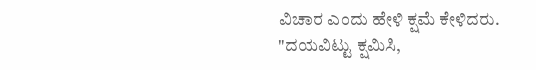ವಿಚಾರ ಎಂದು ಹೇಳಿ ಕ್ಷಮೆ ಕೇಳಿದರು. "ದಯವಿಟ್ಟು ಕ್ಷಮಿಸಿ,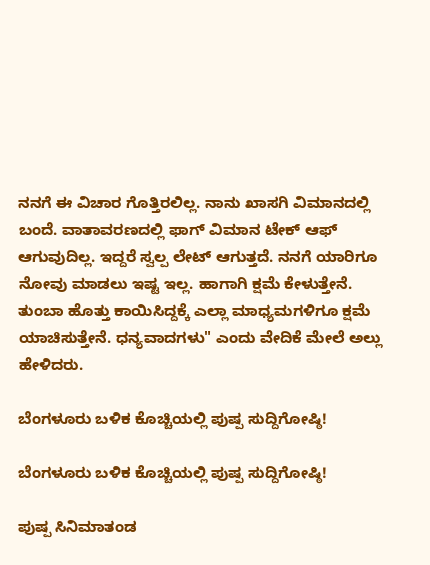ನನಗೆ ಈ ವಿಚಾರ ಗೊತ್ತಿರಲಿಲ್ಲ. ನಾನು ಖಾಸಗಿ ವಿಮಾನದಲ್ಲಿ ಬಂದೆ. ವಾತಾವರಣದಲ್ಲಿ ಫಾಗ್ ವಿಮಾನ ಟೇಕ್‌ ಆಫ್‌ ಆಗುವುದಿಲ್ಲ. ಇದ್ದರೆ ಸ್ವಲ್ಪ ಲೇಟ್‌ ಆಗುತ್ತದೆ. ನನಗೆ ಯಾರಿಗೂ ನೋವು ಮಾಡಲು ಇಷ್ಟ ಇಲ್ಲ. ಹಾಗಾಗಿ ಕ್ಷಮೆ ಕೇಳುತ್ತೇನೆ. ತುಂಬಾ ಹೊತ್ತು ಕಾಯಿಸಿದ್ದಕ್ಕೆ ಎಲ್ಲಾ ಮಾಧ್ಯಮಗಳಿಗೂ ಕ್ಷಮೆ ಯಾಚಿಸುತ್ತೇನೆ. ಧನ್ಯವಾದಗಳು" ಎಂದು ವೇದಿಕೆ ಮೇಲೆ ಅಲ್ಲು ಹೇಳಿದರು.

ಬೆಂಗಳೂರು ಬಳಿಕ ಕೊಚ್ಚಿಯಲ್ಲಿ ಪುಷ್ಪ ಸುದ್ದಿಗೋಷ್ಠಿ!

ಬೆಂಗಳೂರು ಬಳಿಕ ಕೊಚ್ಚಿಯಲ್ಲಿ ಪುಷ್ಪ ಸುದ್ದಿಗೋಷ್ಠಿ!

ಪುಷ್ಪ ಸಿನಿಮಾತಂಡ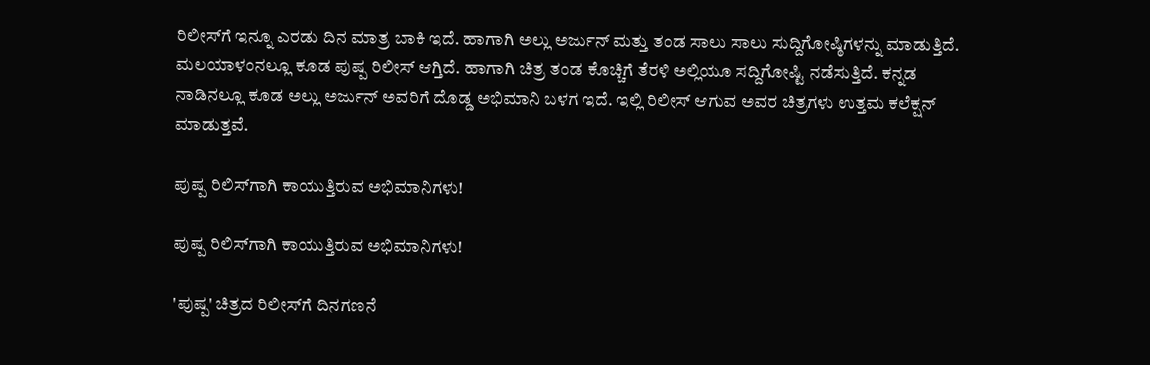ರಿಲೀಸ್‌ಗೆ ಇನ್ನೂ ಎರಡು ದಿನ ಮಾತ್ರ ಬಾಕಿ ಇದೆ. ಹಾಗಾಗಿ ಅಲ್ಲು ಅರ್ಜುನ್ ಮತ್ತು ತಂಡ ಸಾಲು ಸಾಲು ಸುದ್ದಿಗೋಷ್ಠಿಗಳನ್ನು ಮಾಡುತ್ತಿದೆ. ಮಲಯಾಳಂನಲ್ಲೂ ಕೂಡ ಪುಷ್ಪ ರಿಲೀಸ್‌ ಆಗ್ತಿದೆ. ಹಾಗಾಗಿ ಚಿತ್ರ ತಂಡ ಕೊಚ್ಚಿಗೆ ತೆರಳಿ ಅಲ್ಲಿಯೂ ಸದ್ದಿಗೋಷ್ಟಿ ನಡೆಸುತ್ತಿದೆ. ಕನ್ನಡ ನಾಡಿನಲ್ಲೂ ಕೂಡ ಅಲ್ಲು ಅರ್ಜುನ್‌ ಅವರಿಗೆ ದೊಡ್ಡ ಅಭಿಮಾನಿ ಬಳಗ ಇದೆ. ಇಲ್ಲಿ ರಿಲೀಸ್‌ ಆಗುವ ಅವರ ಚಿತ್ರಗಳು ಉತ್ತಮ ಕಲೆಕ್ಷನ್‌ ಮಾಡುತ್ತವೆ.

ಪುಷ್ಪ ರಿಲಿಸ್‌ಗಾಗಿ ಕಾಯುತ್ತಿರುವ ಅಭಿಮಾನಿಗಳು!

ಪುಷ್ಪ ರಿಲಿಸ್‌ಗಾಗಿ ಕಾಯುತ್ತಿರುವ ಅಭಿಮಾನಿಗಳು!

'ಪುಷ್ಪ' ಚಿತ್ರದ ರಿಲೀಸ್‌ಗೆ ದಿನಗಣನೆ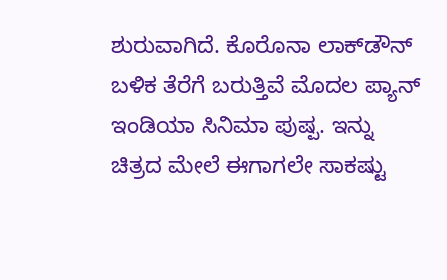ಶುರುವಾಗಿದೆ. ಕೊರೊನಾ ಲಾಕ್‌ಡೌನ್‌ ಬಳಿಕ ತೆರೆಗೆ ಬರುತ್ತಿವೆ ಮೊದಲ ಪ್ಯಾನ್‌ ಇಂಡಿಯಾ ಸಿನಿಮಾ ಪುಷ್ಪ. ಇನ್ನು ಚಿತ್ರದ ಮೇಲೆ ಈಗಾಗಲೇ ಸಾಕಷ್ಟು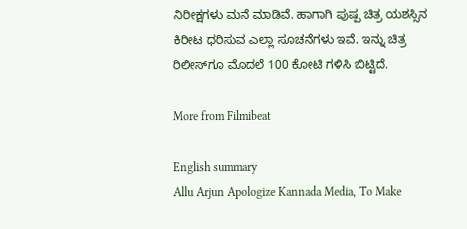ನಿರೀಕ್ಷಗಳು ಮನೆ ಮಾಡಿವೆ. ಹಾಗಾಗಿ ಪುಷ್ಪ ಚಿತ್ರ ಯಶಸ್ಸಿನ ಕಿರೀಟ ಧರಿಸುವ ಎಲ್ಲಾ ಸೂಚನೆಗಳು ಇವೆ. ಇನ್ನು ಚಿತ್ರ ರಿಲೀಸ್‌ಗೂ ಮೊದಲೆ 100 ಕೋಟಿ ಗಳಿಸಿ ಬಿಟ್ಟಿದೆ.

More from Filmibeat

English summary
Allu Arjun Apologize Kannada Media, To Make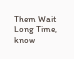Them Wait Long Time, know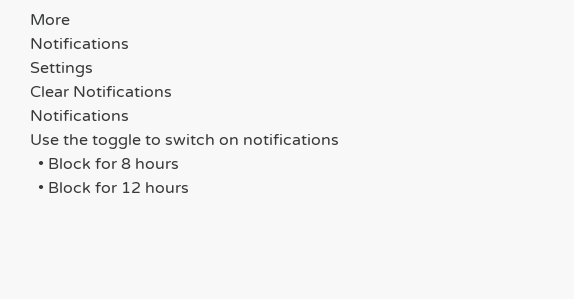More
Notifications
Settings
Clear Notifications
Notifications
Use the toggle to switch on notifications
  • Block for 8 hours
  • Block for 12 hours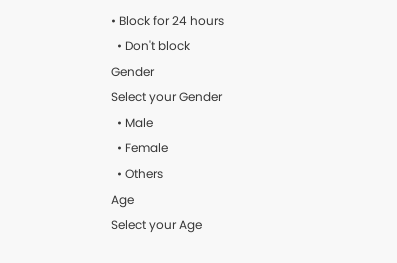• Block for 24 hours
  • Don't block
Gender
Select your Gender
  • Male
  • Female
  • Others
Age
Select your Age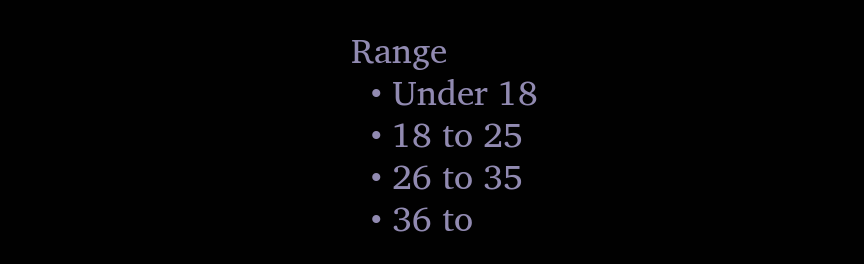Range
  • Under 18
  • 18 to 25
  • 26 to 35
  • 36 to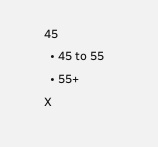45
  • 45 to 55
  • 55+
X